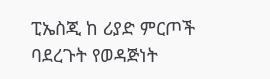ፒኤስጂ ከ ሪያድ ምርጦች ባደረጉት የወዳጅነት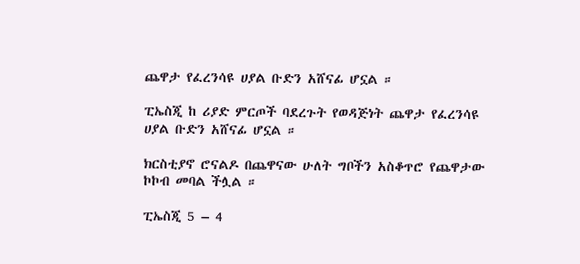ጨዋታ የፈረንሳዩ ሀያል ቡድን አሸናፊ ሆኗል ።

ፒኤስጂ ከ ሪያድ ምርጦች ባደረጉት የወዳጅነት ጨዋታ የፈረንሳዩ ሀያል ቡድን አሸናፊ ሆኗል ።

ክርስቲያኖ ሮናልዶ በጨዋናው ሁለት ግቦችን አስቆጥሮ የጨዋታው ኮኮብ መባል ችሏል ።

ፒኤስጂ 5 – 4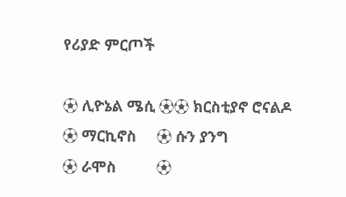የሪያድ ምርጦች

⚽ ሊዮኔል ሜሲ ⚽⚽ ክርስቲያኖ ሮናልዶ
⚽ ማርኪኖስ     ⚽ ሱን ያንግ
⚽ ራሞስ          ⚽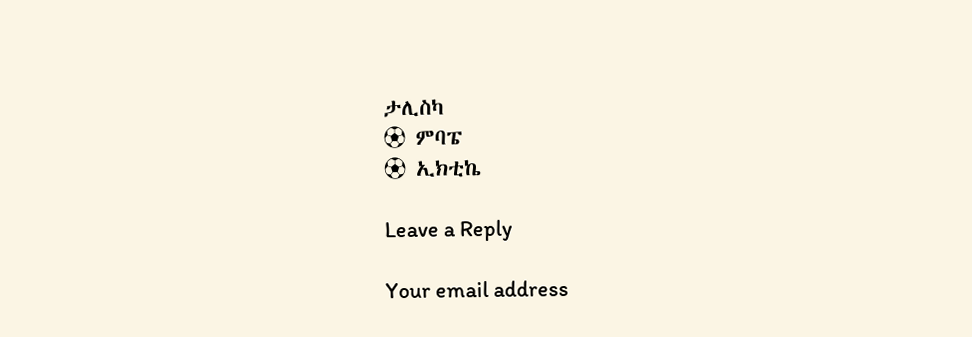ታሊስካ
⚽ ምባፔ
⚽ ኢክቲኬ

Leave a Reply

Your email address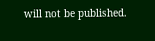will not be published.